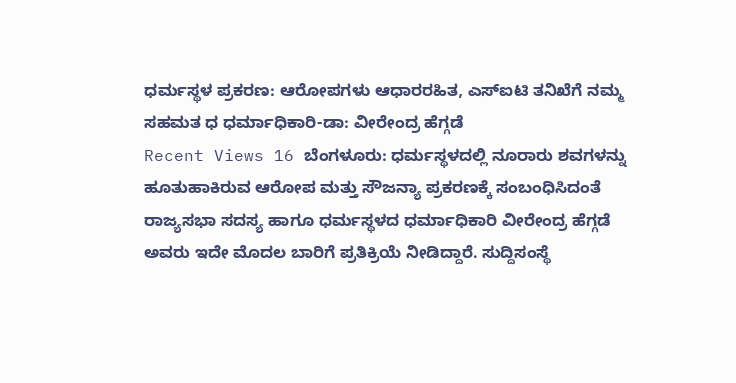ಧರ್ಮಸ್ಥಳ ಪ್ರಕರಣ: ಆರೋಪಗಳು ಆಧಾರರಹಿತ, ಎಸ್ಐಟಿ ತನಿಖೆಗೆ ನಮ್ಮ ಸಹಮತ ಧ ಧರ್ಮಾಧಿಕಾರಿ-ಡಾ: ವೀರೇಂದ್ರ ಹೆಗ್ಗಡೆ
Recent Views 16 ಬೆಂಗಳೂರು: ಧರ್ಮಸ್ಥಳದಲ್ಲಿ ನೂರಾರು ಶವಗಳನ್ನು ಹೂತುಹಾಕಿರುವ ಆರೋಪ ಮತ್ತು ಸೌಜನ್ಯಾ ಪ್ರಕರಣಕ್ಕೆ ಸಂಬಂಧಿಸಿದಂತೆ ರಾಜ್ಯಸಭಾ ಸದಸ್ಯ ಹಾಗೂ ಧರ್ಮಸ್ಥಳದ ಧರ್ಮಾಧಿಕಾರಿ ವೀರೇಂದ್ರ ಹೆಗ್ಗಡೆ ಅವರು ಇದೇ ಮೊದಲ ಬಾರಿಗೆ ಪ್ರತಿಕ್ರಿಯೆ ನೀಡಿದ್ದಾರೆ. ಸುದ್ದಿಸಂಸ್ಥೆ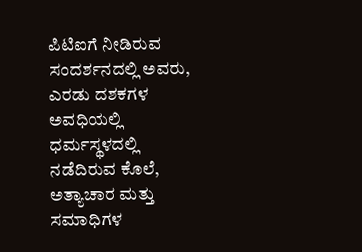ಪಿಟಿಐಗೆ ನೀಡಿರುವ ಸಂದರ್ಶನದಲ್ಲಿ ಅವರು, ಎರಡು ದಶಕಗಳ ಅವಧಿಯಲ್ಲಿ ಧರ್ಮಸ್ಥಳದಲ್ಲಿ ನಡೆದಿರುವ ಕೊಲೆ, ಅತ್ಯಾಚಾರ ಮತ್ತು ಸಮಾಧಿಗಳ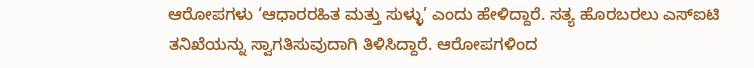ಆರೋಪಗಳು ‘ಆಧಾರರಹಿತ ಮತ್ತು ಸುಳ್ಳು’ ಎಂದು ಹೇಳಿದ್ದಾರೆ. ಸತ್ಯ ಹೊರಬರಲು ಎಸ್ಐಟಿ ತನಿಖೆಯನ್ನು ಸ್ವಾಗತಿಸುವುದಾಗಿ ತಿಳಿಸಿದ್ದಾರೆ. ಆರೋಪಗಳಿಂದ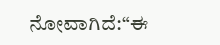ನೋವಾಗಿದೆ:“ಈ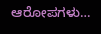ಆರೋಪಗಳು…